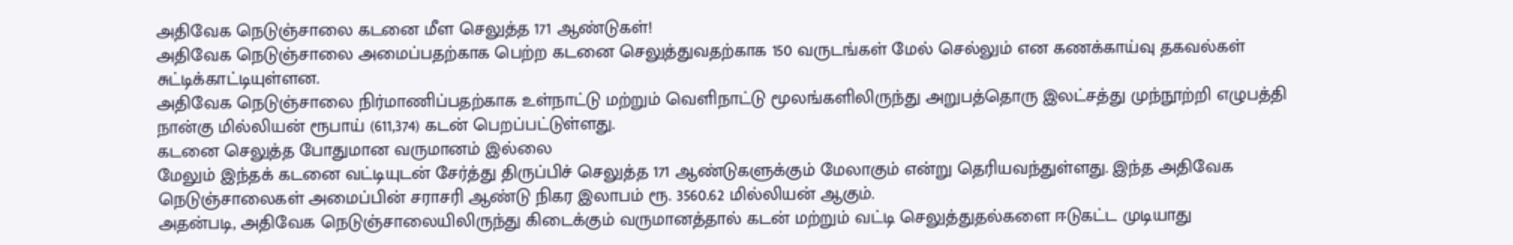அதிவேக நெடுஞ்சாலை கடனை மீள செலுத்த 171 ஆண்டுகள்!
அதிவேக நெடுஞ்சாலை அமைப்பதற்காக பெற்ற கடனை செலுத்துவதற்காக 150 வருடங்கள் மேல் செல்லும் என கணக்காய்வு தகவல்கள் சுட்டிக்காட்டியுள்ளன.
அதிவேக நெடுஞ்சாலை நிர்மாணிப்பதற்காக உள்நாட்டு மற்றும் வெளிநாட்டு மூலங்களிலிருந்து அறுபத்தொரு இலட்சத்து முந்நூற்றி எழுபத்தி நான்கு மில்லியன் ரூபாய் (611,374) கடன் பெறப்பட்டுள்ளது.
கடனை செலுத்த போதுமான வருமானம் இல்லை
மேலும் இந்தக் கடனை வட்டியுடன் சேர்த்து திருப்பிச் செலுத்த 171 ஆண்டுகளுக்கும் மேலாகும் என்று தெரியவந்துள்ளது. இந்த அதிவேக நெடுஞ்சாலைகள் அமைப்பின் சராசரி ஆண்டு நிகர இலாபம் ரூ. 3560.62 மில்லியன் ஆகும்.
அதன்படி, அதிவேக நெடுஞ்சாலையிலிருந்து கிடைக்கும் வருமானத்தால் கடன் மற்றும் வட்டி செலுத்துதல்களை ஈடுகட்ட முடியாது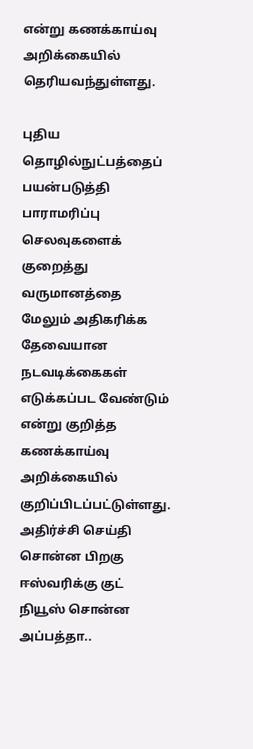என்று கணக்காய்வு அறிக்கையில் தெரியவந்துள்ளது.

புதிய தொழில்நுட்பத்தைப் பயன்படுத்தி பாராமரிப்பு செலவுகளைக் குறைத்து வருமானத்தை மேலும் அதிகரிக்க தேவையான நடவடிக்கைகள் எடுக்கப்பட வேண்டும் என்று குறித்த கணக்காய்வு அறிக்கையில் குறிப்பிடப்பட்டுள்ளது.
அதிர்ச்சி செய்தி சொன்ன பிறகு ஈஸ்வரிக்கு குட் நியூஸ் சொன்ன அப்பத்தா..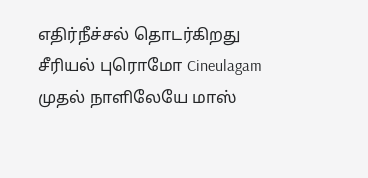எதிர்நீச்சல் தொடர்கிறது சீரியல் புரொமோ Cineulagam
முதல் நாளிலேயே மாஸ்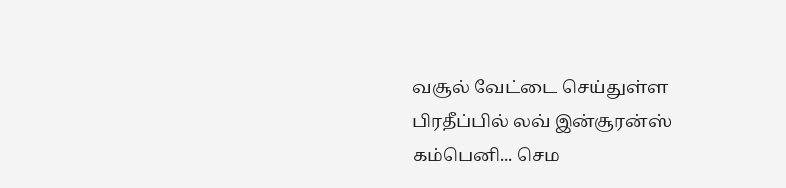வசூல் வேட்டை செய்துள்ள பிரதீப்பில் லவ் இன்சூரன்ஸ் கம்பெனி... செம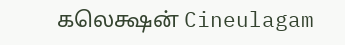கலெக்ஷன் Cineulagam